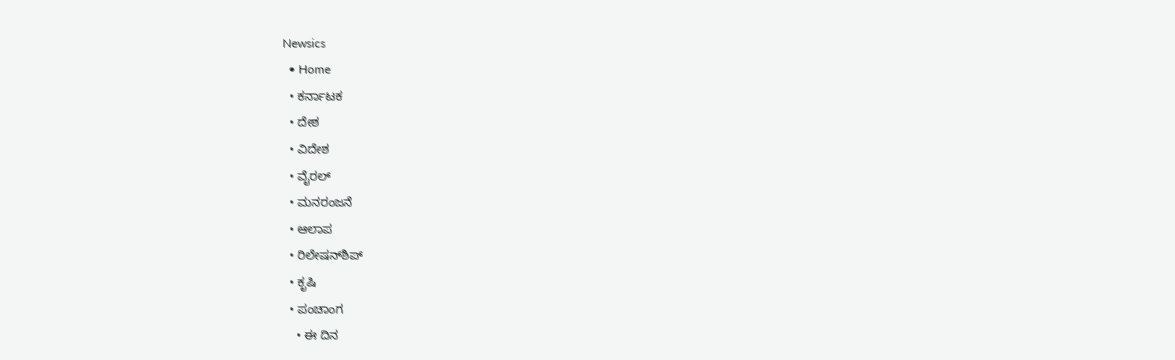Newsics
  • Home
  • ಕರ್ನಾಟಕ
  • ದೇಶ
  • ವಿದೇಶ
  • ವೈರಲ್
  • ಮನರಂಜನೆ
  • ಆಲಾಪ
  • ರಿಲೇಷನ್‌ಶಿಪ್
  • ಕೃಷಿ
  • ಪಂಚಾಂಗ
    • ಈ ದಿನ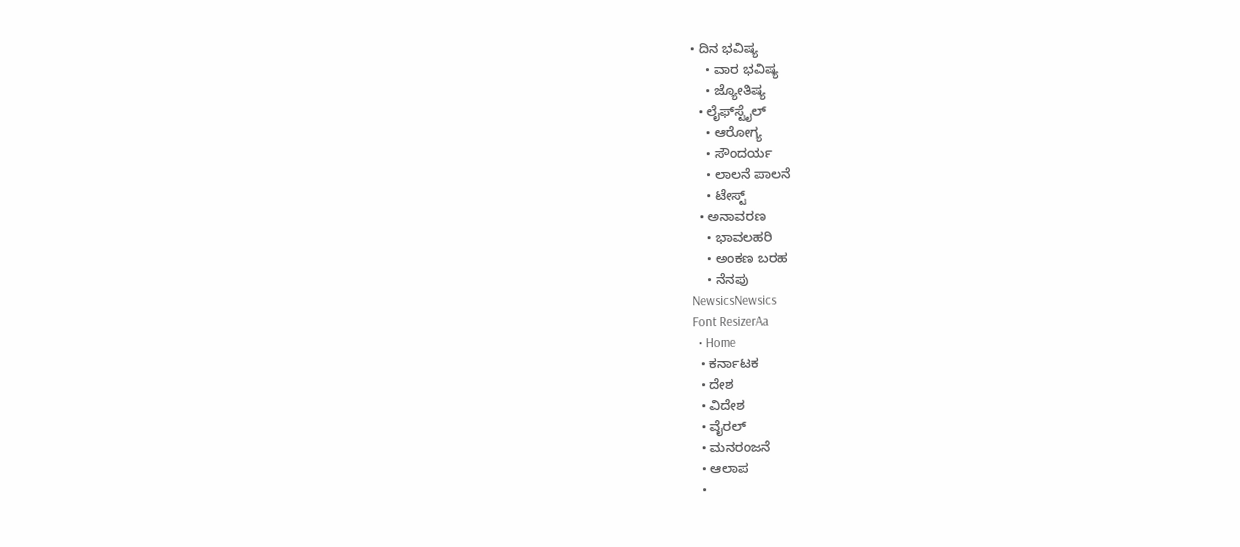• ದಿನ ಭವಿಷ್ಯ
    • ವಾರ ಭವಿಷ್ಯ
    • ಜ್ಯೋತಿಷ್ಯ
  • ಲೈಫ್‌ಸ್ಟೈಲ್
    • ಆರೋಗ್ಯ
    • ಸೌಂದರ್ಯ
    • ಲಾಲನೆ ಪಾಲನೆ
    • ಟೇಸ್ಟ್
  • ಅನಾವರಣ
    • ಭಾವಲಹರಿ
    • ಅಂಕಣ ಬರಹ
    • ನೆನಪು
NewsicsNewsics
Font ResizerAa
  • Home
  • ಕರ್ನಾಟಕ
  • ದೇಶ
  • ವಿದೇಶ
  • ವೈರಲ್
  • ಮನರಂಜನೆ
  • ಆಲಾಪ
  •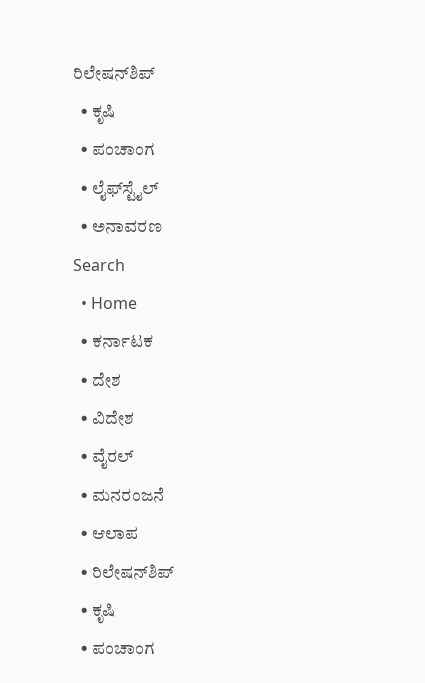ರಿಲೇಷನ್‌ಶಿಪ್
  • ಕೃಷಿ
  • ಪಂಚಾಂಗ
  • ಲೈಫ್‌ಸ್ಟೈಲ್
  • ಅನಾವರಣ
Search
  • Home
  • ಕರ್ನಾಟಕ
  • ದೇಶ
  • ವಿದೇಶ
  • ವೈರಲ್
  • ಮನರಂಜನೆ
  • ಆಲಾಪ
  • ರಿಲೇಷನ್‌ಶಿಪ್
  • ಕೃಷಿ
  • ಪಂಚಾಂಗ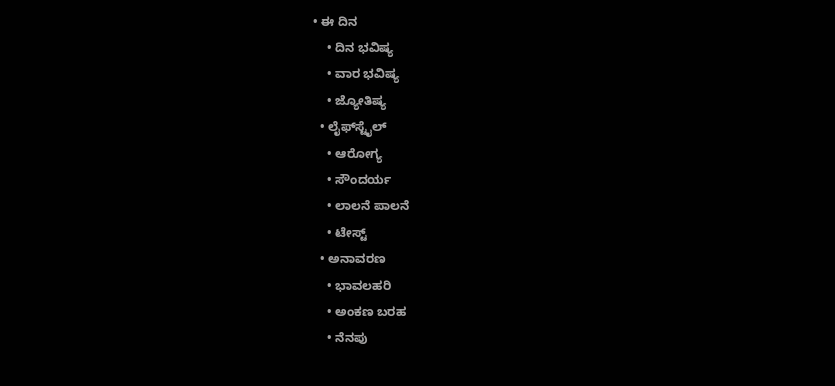• ಈ ದಿನ
    • ದಿನ ಭವಿಷ್ಯ
    • ವಾರ ಭವಿಷ್ಯ
    • ಜ್ಯೋತಿಷ್ಯ
  • ಲೈಫ್‌ಸ್ಟೈಲ್
    • ಆರೋಗ್ಯ
    • ಸೌಂದರ್ಯ
    • ಲಾಲನೆ ಪಾಲನೆ
    • ಟೇಸ್ಟ್
  • ಅನಾವರಣ
    • ಭಾವಲಹರಿ
    • ಅಂಕಣ ಬರಹ
    • ನೆನಪು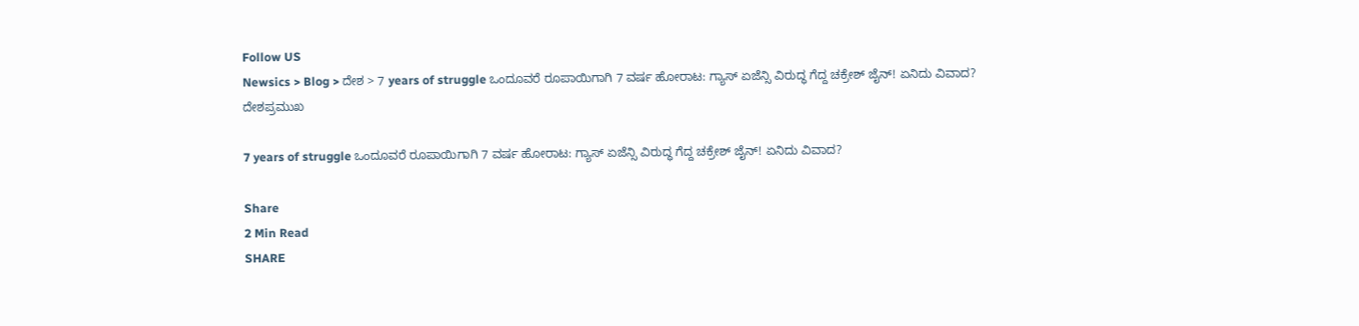Follow US
Newsics > Blog > ದೇಶ > 7 years of struggle ಒಂದೂವರೆ ರೂಪಾಯಿಗಾಗಿ 7 ವರ್ಷ ಹೋರಾಟ: ಗ್ಯಾಸ್ ಏಜೆನ್ಸಿ ವಿರುದ್ಧ ಗೆದ್ದ ಚಕ್ರೇಶ್ ಜೈನ್! ಏನಿದು ವಿವಾದ?
ದೇಶಪ್ರಮುಖ

7 years of struggle ಒಂದೂವರೆ ರೂಪಾಯಿಗಾಗಿ 7 ವರ್ಷ ಹೋರಾಟ: ಗ್ಯಾಸ್ ಏಜೆನ್ಸಿ ವಿರುದ್ಧ ಗೆದ್ದ ಚಕ್ರೇಶ್ ಜೈನ್! ಏನಿದು ವಿವಾದ?

Share
2 Min Read
SHARE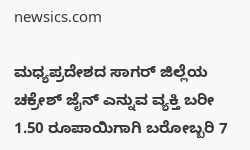newsics.com

ಮಧ್ಯಪ್ರದೇಶದ ಸಾಗರ್‌ ಜಿಲ್ಲೆಯ ಚಕ್ರೇಶ್‌ ಜೈನ್‌ ಎನ್ನುವ ವ್ಯಕ್ತಿ ಬರೀ 1.50 ರೂಪಾಯಿಗಾಗಿ ಬರೋಬ್ಬರಿ 7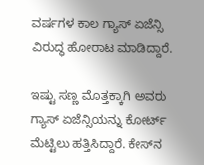ವರ್ಷಗಳ ಕಾಲ ಗ್ಯಾಸ್‌ ಏಜೆನ್ಸಿ ವಿರುದ್ಧ ಹೋರಾಟ ಮಾಡಿದ್ದಾರೆ.

ಇಷ್ಟು ಸಣ್ಣ ಮೊತ್ತಕ್ಕಾಗಿ ಅವರು ಗ್ಯಾಸ್‌ ಏಜೆನ್ಸಿಯನ್ನು ಕೋರ್ಟ್‌ ಮೆಟ್ಟಿಲು ಹತ್ತಿಸಿದ್ದಾರೆ. ಕೇಸ್‌ನ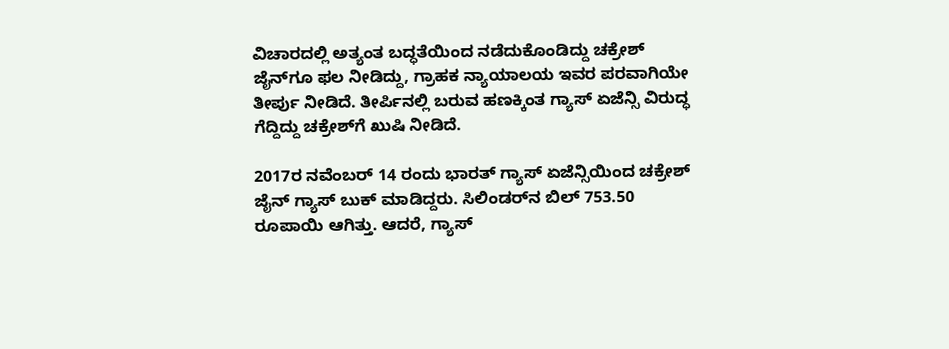ವಿಚಾರದಲ್ಲಿ ಅತ್ಯಂತ ಬದ್ಧತೆಯಿಂದ ನಡೆದುಕೊಂಡಿದ್ದು ಚಕ್ರೇಶ್‌ ಜೈನ್‌ಗೂ ಫಲ ನೀಡಿದ್ದು, ಗ್ರಾಹಕ ನ್ಯಾಯಾಲಯ ಇವರ ಪರವಾಗಿಯೇ ತೀರ್ಪು ನೀಡಿದೆ. ತೀರ್ಪಿನಲ್ಲಿ ಬರುವ ಹಣಕ್ಕಿಂತ ಗ್ಯಾಸ್‌ ಏಜೆನ್ಸಿ ವಿರುದ್ಧ ಗೆದ್ದಿದ್ದು ಚಕ್ರೇಶ್‌ಗೆ ಖುಷಿ ನೀಡಿದೆ.

2017ರ ನವೆಂಬರ್‌ 14 ರಂದು ಭಾರತ್‌ ಗ್ಯಾಸ್‌ ಏಜೆನ್ಸಿಯಿಂದ ಚಕ್ರೇಶ್‌ ಜೈನ್‌ ಗ್ಯಾಸ್‌ ಬುಕ್‌ ಮಾಡಿದ್ದರು. ಸಿಲಿಂಡರ್‌ನ ಬಿಲ್‌ 753.50 ರೂಪಾಯಿ ಆಗಿತ್ತು. ಆದರೆ, ಗ್ಯಾಸ್‌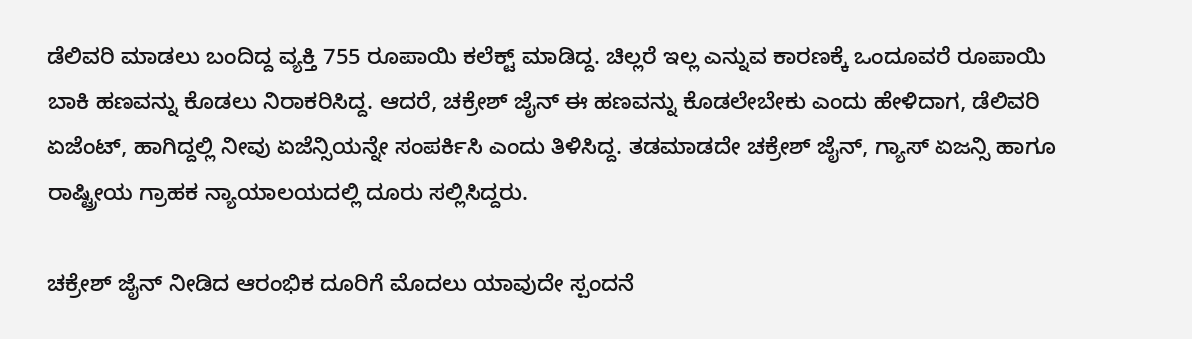ಡೆಲಿವರಿ ಮಾಡಲು ಬಂದಿದ್ದ ವ್ಯಕ್ತಿ 755 ರೂಪಾಯಿ ಕಲೆಕ್ಟ್‌ ಮಾಡಿದ್ದ. ಚಿಲ್ಲರೆ ಇಲ್ಲ ಎನ್ನುವ ಕಾರಣಕ್ಕೆ ಒಂದೂವರೆ ರೂಪಾಯಿ ಬಾಕಿ ಹಣವನ್ನು ಕೊಡಲು ನಿರಾಕರಿಸಿದ್ದ. ಆದರೆ, ಚಕ್ರೇಶ್‌ ಜೈನ್‌ ಈ ಹಣವನ್ನು ಕೊಡಲೇಬೇಕು ಎಂದು ಹೇಳಿದಾಗ, ಡೆಲಿವರಿ ಏಜೆಂಟ್‌, ಹಾಗಿದ್ದಲ್ಲಿ ನೀವು ಏಜೆನ್ಸಿಯನ್ನೇ ಸಂಪರ್ಕಿಸಿ ಎಂದು ತಿಳಿಸಿದ್ದ. ತಡಮಾಡದೇ ಚಕ್ರೇಶ್‌ ಜೈನ್‌, ಗ್ಯಾಸ್‌ ಏಜನ್ಸಿ ಹಾಗೂ ರಾಷ್ಟ್ರೀಯ ಗ್ರಾಹಕ ನ್ಯಾಯಾಲಯದಲ್ಲಿ ದೂರು ಸಲ್ಲಿಸಿದ್ದರು.

ಚಕ್ರೇಶ್‌ ಜೈನ್ ನೀಡಿದ ಆರಂಭಿಕ ದೂರಿಗೆ ಮೊದಲು ಯಾವುದೇ ಸ್ಪಂದನೆ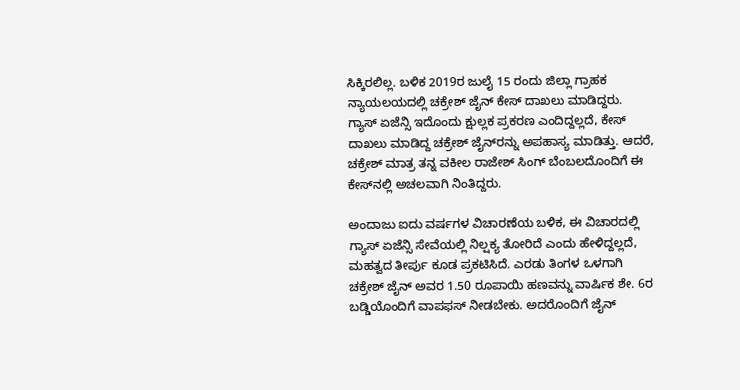ಸಿಕ್ಕಿರಲಿಲ್ಲ. ಬಳಿಕ 2019ರ ಜುಲೈ 15 ರಂದು ಜಿಲ್ಲಾ ಗ್ರಾಹಕ ನ್ಯಾಯಲಯದಲ್ಲಿ ಚಕ್ರೇಶ್‌ ಜೈನ್‌ ಕೇಸ್‌ ದಾಖಲು ಮಾಡಿದ್ದರು. ಗ್ಯಾಸ್‌ ಏಜೆನ್ಸಿ ಇದೊಂದು ಕ್ಷುಲ್ಲಕ ಪ್ರಕರಣ ಎಂದಿದ್ದಲ್ಲದೆ, ಕೇಸ್‌ ದಾಖಲು ಮಾಡಿದ್ದ ಚಕ್ರೇಶ್‌ ಜೈನ್‌ರನ್ನು ಅಪಹಾಸ್ಯ ಮಾಡಿತ್ತು. ಆದರೆ, ಚಕ್ರೇಶ್‌ ಮಾತ್ರ ತನ್ನ ವಕೀಲ ರಾಜೇಶ್‌ ಸಿಂಗ್‌ ಬೆಂಬಲದೊಂದಿಗೆ ಈ ಕೇಸ್‌ನಲ್ಲಿ ಅಚಲವಾಗಿ ನಿಂತಿದ್ದರು.

ಅಂದಾಜು ಐದು ವರ್ಷಗಳ ವಿಚಾರಣೆಯ ಬಳಿಕ, ಈ ವಿಚಾರದಲ್ಲಿ ಗ್ಯಾಸ್‌ ಏಜೆನ್ಸಿ ಸೇವೆಯಲ್ಲಿ ನಿಲ್ಷಕ್ಯ ತೋರಿದೆ ಎಂದು ಹೇಳಿದ್ದಲ್ಲದೆ, ಮಹತ್ವದ ತೀರ್ಪು ಕೂಡ ಪ್ರಕಟಿಸಿದೆ. ಎರಡು ತಿಂಗಳ ಒಳಗಾಗಿ ಚಕ್ರೇಶ್‌ ಜೈನ್‌ ಅವರ 1.50 ರೂಪಾಯಿ ಹಣವನ್ನು ವಾರ್ಷಿಕ ಶೇ. 6ರ ಬಡ್ಡಿಯೊಂದಿಗೆ ವಾಪಫಸ್‌ ನೀಡಬೇಕು. ಅದರೊಂದಿಗೆ ಜೈನ್‌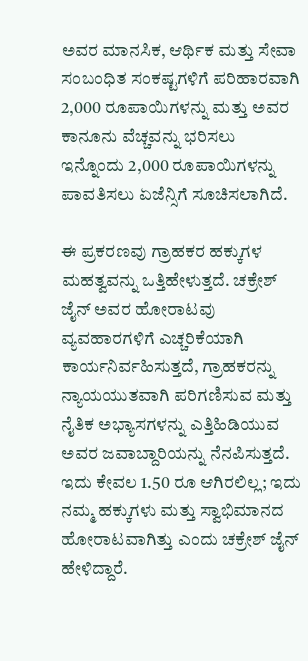ಅವರ ಮಾನಸಿಕ, ಆರ್ಥಿಕ ಮತ್ತು ಸೇವಾ ಸಂಬಂಧಿತ ಸಂಕಷ್ಟಗಳಿಗೆ ಪರಿಹಾರವಾಗಿ 2,000 ರೂಪಾಯಿಗಳನ್ನು ಮತ್ತು ಅವರ ಕಾನೂನು ವೆಚ್ಚವನ್ನು ಭರಿಸಲು ಇನ್ನೊಂದು 2,000 ರೂಪಾಯಿಗಳನ್ನು ಪಾವತಿಸಲು ಏಜೆನ್ಸಿಗೆ ಸೂಚಿಸಲಾಗಿದೆ.

ಈ ಪ್ರಕರಣವು ಗ್ರಾಹಕರ ಹಕ್ಕುಗಳ ಮಹತ್ವವನ್ನು ಒತ್ತಿಹೇಳುತ್ತದೆ. ಚಕ್ರೇಶ್ ಜೈನ್ ಅವರ ಹೋರಾಟವು ವ್ಯವಹಾರಗಳಿಗೆ ಎಚ್ಚರಿಕೆಯಾಗಿ ಕಾರ್ಯನಿರ್ವಹಿಸುತ್ತದೆ, ಗ್ರಾಹಕರನ್ನು ನ್ಯಾಯಯುತವಾಗಿ ಪರಿಗಣಿಸುವ ಮತ್ತು ನೈತಿಕ ಅಭ್ಯಾಸಗಳನ್ನು ಎತ್ತಿಹಿಡಿಯುವ ಅವರ ಜವಾಬ್ದಾರಿಯನ್ನು ನೆನಪಿಸುತ್ತದೆ. ಇದು ಕೇವಲ 1.50 ರೂ ಆಗಿರಲಿಲ್ಲ; ಇದು ನಮ್ಮ ಹಕ್ಕುಗಳು ಮತ್ತು ಸ್ವಾಭಿಮಾನದ ಹೋರಾಟವಾಗಿತ್ತು ಎಂದು ಚಕ್ರೇಶ್ ಜೈನ್ ಹೇಳಿದ್ದಾರೆ.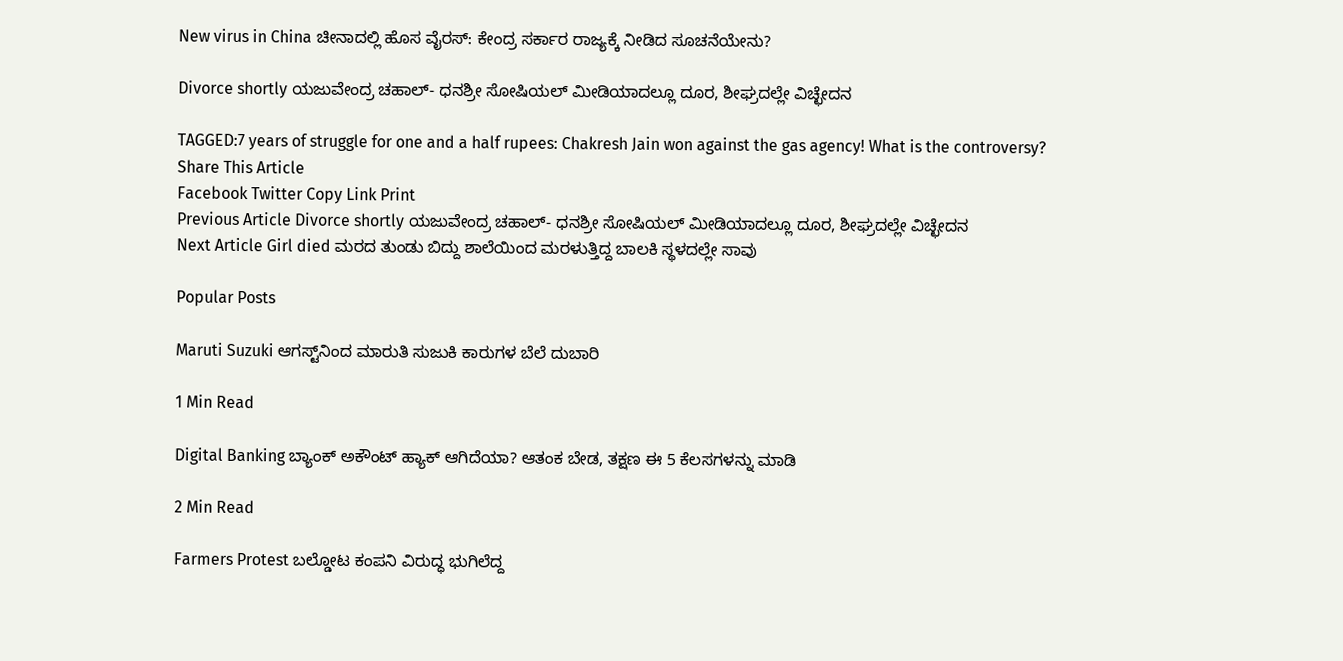New virus in China ಚೀನಾದಲ್ಲಿ ಹೊಸ ವೈರಸ್: ಕೇಂದ್ರ ಸರ್ಕಾರ ರಾಜ್ಯಕ್ಕೆ ನೀಡಿದ ಸೂಚನೆಯೇನು?

Divorce shortly ಯಜುವೇಂದ್ರ ಚಹಾಲ್- ಧನಶ್ರೀ ಸೋಷಿಯಲ್ ಮೀಡಿಯಾದಲ್ಲೂ ದೂರ, ಶೀಘ್ರದಲ್ಲೇ ವಿಚ್ಛೇದನ

TAGGED:7 years of struggle for one and a half rupees: Chakresh Jain won against the gas agency! What is the controversy?
Share This Article
Facebook Twitter Copy Link Print
Previous Article Divorce shortly ಯಜುವೇಂದ್ರ ಚಹಾಲ್- ಧನಶ್ರೀ ಸೋಷಿಯಲ್ ಮೀಡಿಯಾದಲ್ಲೂ ದೂರ, ಶೀಘ್ರದಲ್ಲೇ ವಿಚ್ಛೇದನ
Next Article Girl died ಮರದ ತುಂಡು ಬಿದ್ದು ಶಾಲೆಯಿಂದ ಮರಳುತ್ತಿದ್ದ ಬಾಲಕಿ ಸ್ಥಳದಲ್ಲೇ ಸಾವು

Popular Posts

Maruti Suzuki ಆಗಸ್ಟ್‌ನಿಂದ ಮಾರುತಿ ಸುಜುಕಿ ಕಾರುಗಳ ಬೆಲೆ ದುಬಾರಿ

1 Min Read

Digital Banking ಬ್ಯಾಂಕ್ ಅಕೌಂಟ್ ಹ್ಯಾಕ್ ಆಗಿದೆಯಾ? ಆತಂಕ ಬೇಡ, ತಕ್ಷಣ ಈ 5 ಕೆಲಸಗಳನ್ನು ಮಾಡಿ

2 Min Read

Farmers Protest ಬಲ್ಡೋಟ ಕಂಪನಿ ವಿರುದ್ಧ ಭುಗಿಲೆದ್ದ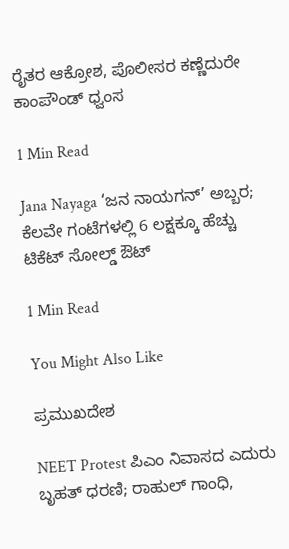ರೈತರ ಆಕ್ರೋಶ, ಪೊಲೀಸರ ಕಣ್ಣೆದುರೇ ಕಾಂಪೌಂಡ್ ಧ್ವಂಸ

1 Min Read

Jana Nayaga ‘ಜನ ನಾಯಗನ್’ ಅಬ್ಬರ; ಕೆಲವೇ ಗಂಟೆಗಳಲ್ಲಿ 6 ಲಕ್ಷಕ್ಕೂ ಹೆಚ್ಚು ಟಿಕೆಟ್ ಸೋಲ್ಡ್ ಔಟ್

1 Min Read

You Might Also Like

ಪ್ರಮುಖದೇಶ

NEET Protest ಪಿಎಂ ನಿವಾಸದ ಎದುರು ಬೃಹತ್ ಧರಣಿ; ರಾಹುಲ್ ಗಾಂಧಿ,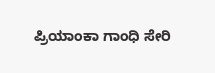ಪ್ರಿಯಾಂಕಾ ಗಾಂಧಿ ಸೇರಿ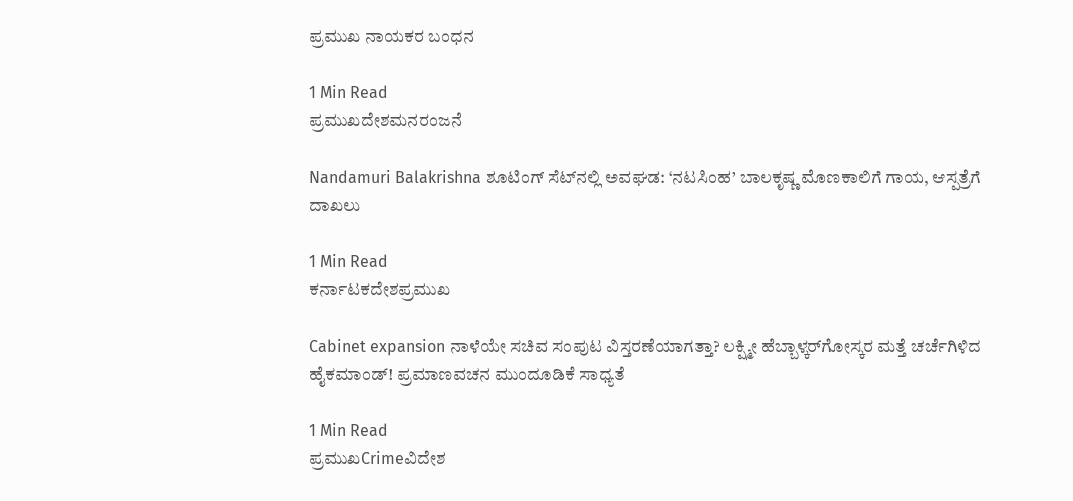ಪ್ರಮುಖ ನಾಯಕರ ಬಂಧನ

1 Min Read
ಪ್ರಮುಖದೇಶಮನರಂಜನೆ

Nandamuri Balakrishna ಶೂಟಿಂಗ್ ಸೆಟ್‌ನಲ್ಲಿ ಅವಘಡ: ‘ನಟಸಿಂಹ’ ಬಾಲಕೃಷ್ಣ ಮೊಣಕಾಲಿಗೆ ಗಾಯ, ಆಸ್ಪತ್ರೆಗೆ ದಾಖಲು

1 Min Read
ಕರ್ನಾಟಕದೇಶಪ್ರಮುಖ

Cabinet expansion ನಾಳೆಯೇ ಸಚಿವ ಸಂಪುಟ ವಿಸ್ತರಣೆಯಾಗತ್ತಾ? ಲಕ್ಷ್ಮೀ ಹೆಬ್ಬಾಳ್ಕರ್‌ಗೋಸ್ಕರ ಮತ್ತೆ ಚರ್ಚೆಗಿಳಿದ ಹೈಕಮಾಂಡ್! ಪ್ರಮಾಣವಚನ ಮುಂದೂಡಿಕೆ ಸಾಧ್ಯತೆ

1 Min Read
ಪ್ರಮುಖCrimeವಿದೇಶ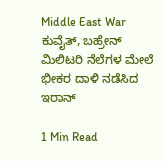Middle East War ಕುವೈತ್, ಬಹ್ರೇನ್ ಮಿಲಿಟರಿ ನೆಲೆಗಳ ಮೇಲೆ ಭೀಕರ ದಾಳಿ ನಡೆಸಿದ ಇರಾನ್

1 Min Read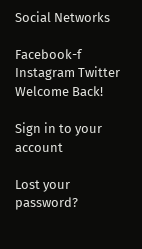Social Networks

Facebook-f Instagram Twitter
Welcome Back!

Sign in to your account

Lost your password?